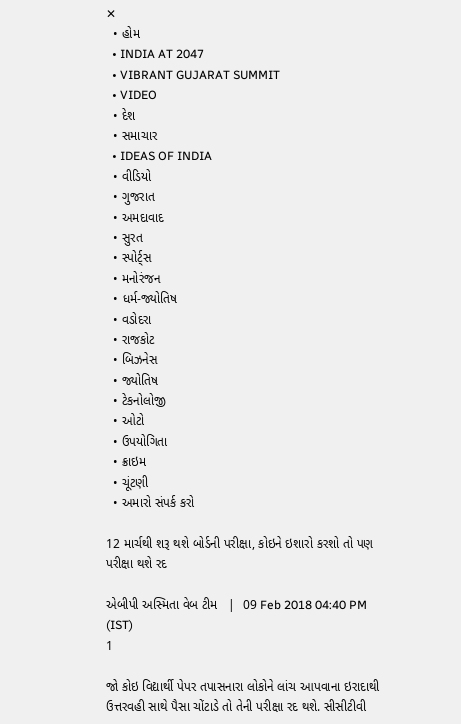✕
  • હોમ
  • INDIA AT 2047
  • VIBRANT GUJARAT SUMMIT
  • VIDEO
  • દેશ
  • સમાચાર
  • IDEAS OF INDIA
  • વીડિયો
  • ગુજરાત
  • અમદાવાદ
  • સુરત
  • સ્પોર્ટ્સ
  • મનોરંજન
  • ધર્મ-જ્યોતિષ
  • વડોદરા
  • રાજકોટ
  • બિઝનેસ
  • જ્યોતિષ
  • ટેકનોલોજી
  • ઓટો
  • ઉપયોગિતા
  • ક્રાઇમ
  • ચૂંટણી
  • અમારો સંપર્ક કરો

12 માર્ચથી શરૂ થશે બોર્ડની પરીક્ષા, કોઇને ઇશારો કરશો તો પણ પરીક્ષા થશે રદ

એબીપી અસ્મિતા વેબ ટીમ   |  09 Feb 2018 04:40 PM (IST)
1

જો કોઇ વિદ્યાર્થી પેપર તપાસનારા લોકોને લાંચ આપવાના ઇરાદાથી ઉત્તરવહી સાથે પૈસા ચોંટાડે તો તેની પરીક્ષા રદ થશે. સીસીટીવી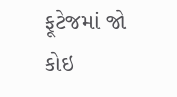ફૂટેજમાં જો કોઇ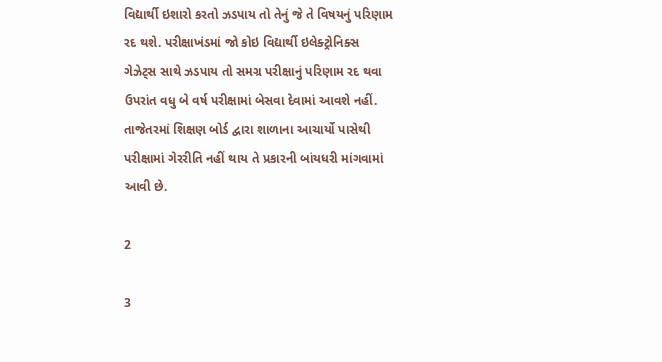વિદ્યાર્થી ઇશારો કરતો ઝડપાય તો તેનું જે તે વિષયનું પરિણામ રદ થશે. પરીક્ષાખંડમાં જો કોઇ વિદ્યાર્થી ઇલેક્ટ્રોનિક્સ ગેઝેટ્સ સાથે ઝડપાય તો સમગ્ર પરીક્ષાનું પરિણામ રદ થવા ઉપરાંત વધુ બે વર્ષ પરીક્ષામાં બેસવા દેવામાં આવશે નહીં. તાજેતરમાં શિક્ષણ બોર્ડ દ્વારા શાળાના આચાર્યો પાસેથી પરીક્ષામાં ગેરરીતિ નહીં થાય તે પ્રકારની બાંયધરી માંગવામાં આવી છે.

2

3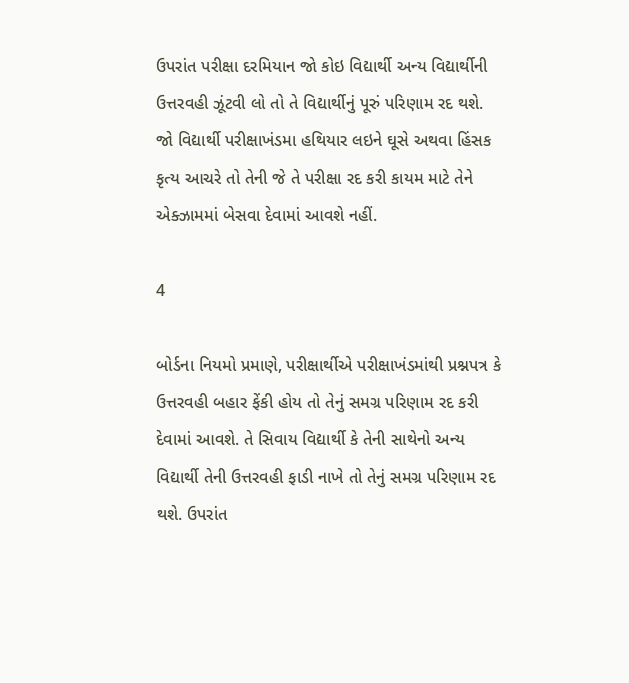ઉપરાંત પરીક્ષા દરમિયાન જો કોઇ વિદ્યાર્થી અન્ય વિદ્યાર્થીની ઉત્તરવહી ઝૂંટવી લો તો તે વિદ્યાર્થીનું પૂરું પરિણામ રદ થશે. જો વિદ્યાર્થી પરીક્ષાખંડમા હથિયાર લઇને ઘૂસે અથવા હિંસક કૃત્ય આચરે તો તેની જે તે પરીક્ષા રદ કરી કાયમ માટે તેને એક્ઝામમાં બેસવા દેવામાં આવશે નહીં.

4

બોર્ડના નિયમો પ્રમાણે, પરીક્ષાર્થીએ પરીક્ષાખંડમાંથી પ્રશ્નપત્ર કે ઉત્તરવહી બહાર ફેંકી હોય તો તેનું સમગ્ર પરિણામ રદ કરી દેવામાં આવશે. તે સિવાય વિદ્યાર્થી કે તેની સાથેનો અન્ય વિદ્યાર્થી તેની ઉત્તરવહી ફાડી નાખે તો તેનું સમગ્ર પરિણામ રદ થશે. ઉપરાંત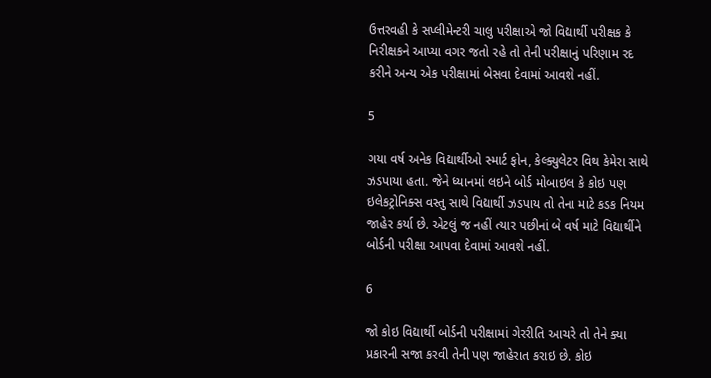ઉત્તરવહી કે સપ્લીમેન્ટરી ચાલુ પરીક્ષાએ જો વિદ્યાર્થી પરીક્ષક કે નિરીક્ષકને આપ્યા વગર જતો રહે તો તેની પરીક્ષાનું પરિણામ રદ કરીને અન્ય એક પરીક્ષામાં બેસવા દેવામાં આવશે નહીં.

5

ગયા વર્ષ અનેક વિદ્યાર્થીઓ સ્માર્ટ ફોન, કેલ્ક્યુલેટર વિથ કેમેરા સાથે ઝડપાયા હતા. જેને ધ્યાનમાં લઇને બોર્ડ મોબાઇલ કે કોઇ પણ ઇલેકટ્રોનિક્સ વસ્તુ સાથે વિદ્યાર્થી ઝડપાય તો તેના માટે કડક નિયમ જાહેર કર્યા છે. એટલું જ નહીં ત્યાર પછીનાં બે વર્ષ માટે વિદ્યાર્થીને બોર્ડની પરીક્ષા આપવા દેવામાં આવશે નહીં.

6

જો કોઇ વિદ્યાર્થી બોર્ડની પરીક્ષામાં ગેરરીતિ આચરે તો તેને ક્યા પ્રકારની સજા કરવી તેની પણ જાહેરાત કરાઇ છે. કોઇ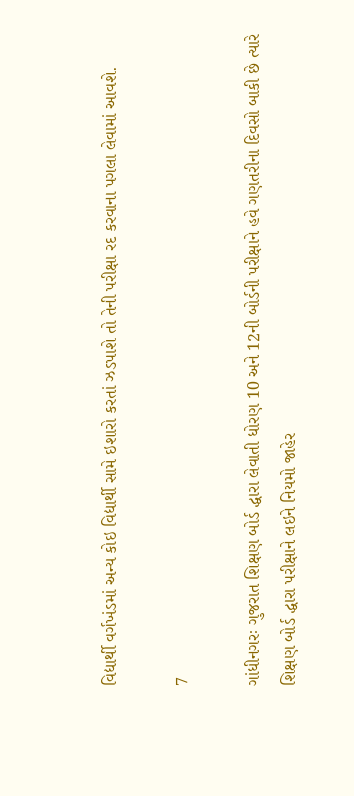વિદ્યાર્થી વર્ગખંડમાં અન્ય કોઇ વિદ્યાર્થી સામે ઇશારો કરતાં ઝડપાશે તો તેની પરીક્ષા રદ કરવાના પગલા લેવામાં આવશે.

7

ગાંધીનગરઃ ગુજરાત શિક્ષણ બોર્ડ દ્ધારા લેવાતી ધોરણ 10 અને 12ની બોર્ડની પરીક્ષાને હવે ગણતરીના દિવસો બાકી છે ત્યારે શિક્ષણ બોર્ડ દ્ધારા પરીક્ષાને લઇને નિયમો જાહેર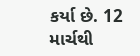કર્યા છે. 12 માર્ચથી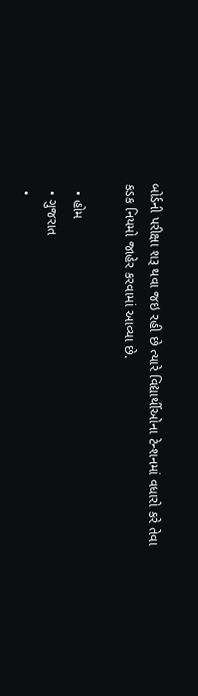બોર્ડની પરીક્ષા શરૂ થવા જઇ રહી છે ત્યારે વિદ્યાર્થીઓના ટેન્શનમાં વધારો કરે તેવા કડક નિયમો જાહેર કરવામાં આવ્યા છે.

  • હોમ
  • ગુજરાત
  •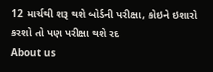12 માર્ચથી શરૂ થશે બોર્ડની પરીક્ષા, કોઇને ઇશારો કરશો તો પણ પરીક્ષા થશે રદ
About us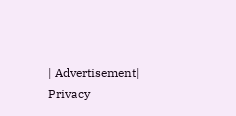| Advertisement| Privacy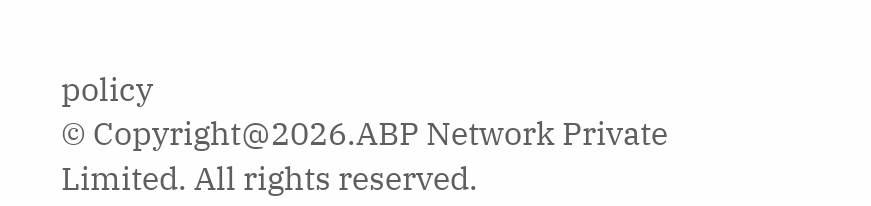policy
© Copyright@2026.ABP Network Private Limited. All rights reserved.